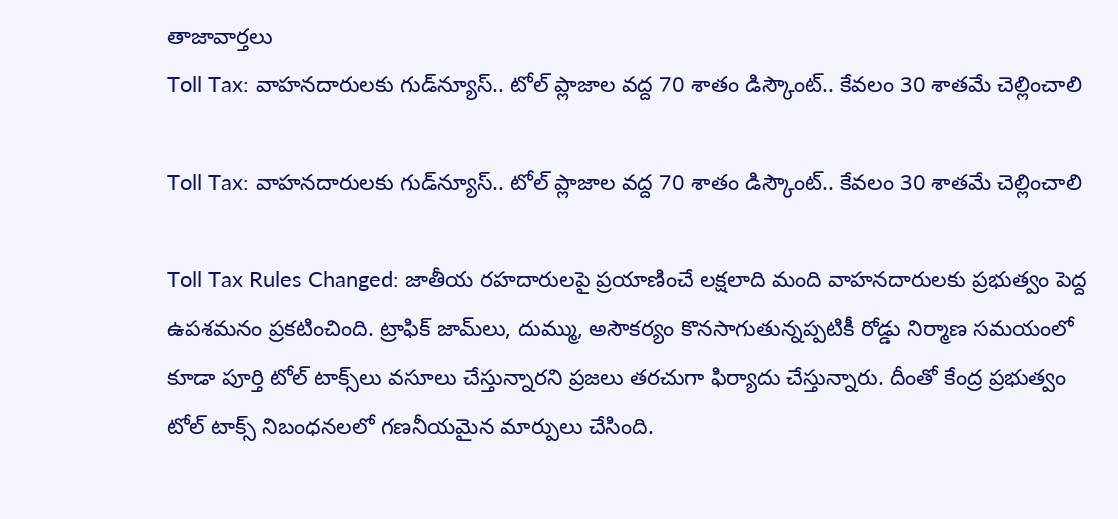తాజావార్తలు
Toll Tax: వాహనదారులకు గుడ్‌న్యూస్‌.. టోల్‌ ప్లాజాల వద్ద 70 శాతం డిస్కౌంట్‌.. కేవలం 30 శాతమే చెల్లించాలి

Toll Tax: వాహనదారులకు గుడ్‌న్యూస్‌.. టోల్‌ ప్లాజాల వద్ద 70 శాతం డిస్కౌంట్‌.. కేవలం 30 శాతమే చెల్లించాలి

Toll Tax Rules Changed: జాతీయ రహదారులపై ప్రయాణించే లక్షలాది మంది వాహనదారులకు ప్రభుత్వం పెద్ద ఉపశమనం ప్రకటించింది. ట్రాఫిక్ జామ్‌లు, దుమ్ము, అసౌకర్యం కొనసాగుతున్నప్పటికీ రోడ్డు నిర్మాణ సమయంలో కూడా పూర్తి టోల్ టాక్స్‌లు వసూలు చేస్తున్నారని ప్రజలు తరచుగా ఫిర్యాదు చేస్తున్నారు. దీంతో కేంద్ర ప్రభుత్వం టోల్ టాక్స్ నిబంధనలలో గణనీయమైన మార్పులు చేసింది.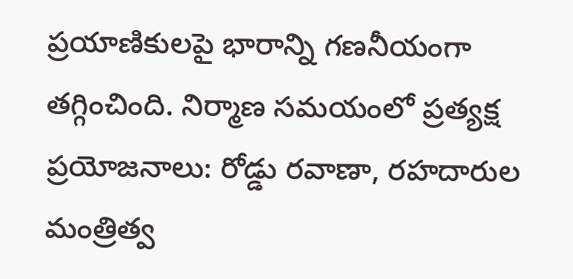ప్రయాణికులపై భారాన్ని గణనీయంగా తగ్గించింది. నిర్మాణ సమయంలో ప్రత్యక్ష ప్రయోజనాలు: రోడ్డు రవాణా, రహదారుల మంత్రిత్వ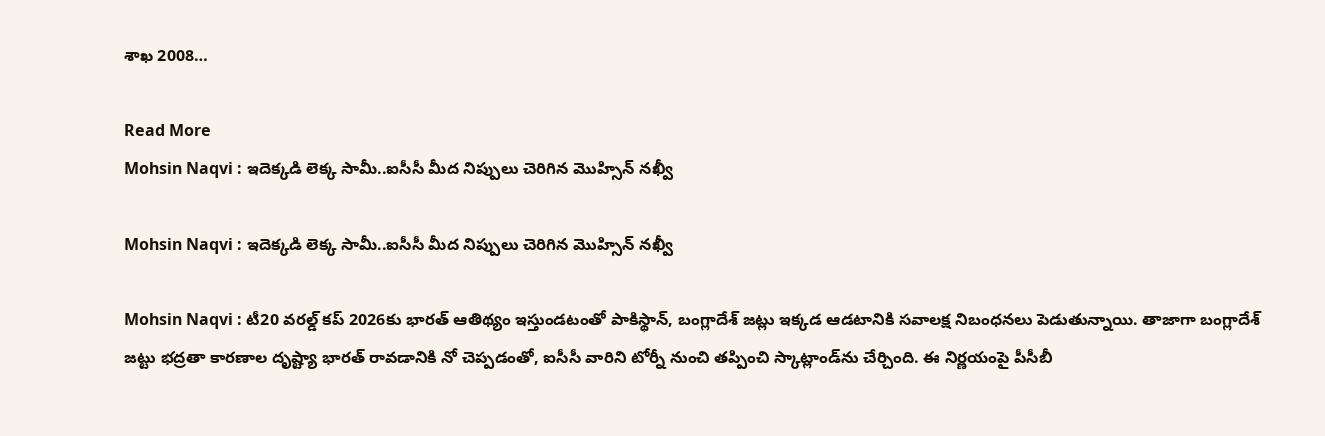శాఖ 2008…

Read More
Mohsin Naqvi : ఇదెక్కడి లెక్క సామీ..ఐసీసీ మీద నిప్పులు చెరిగిన మొహ్సిన్ నఖ్వీ

Mohsin Naqvi : ఇదెక్కడి లెక్క సామీ..ఐసీసీ మీద నిప్పులు చెరిగిన మొహ్సిన్ నఖ్వీ

Mohsin Naqvi : టీ20 వరల్డ్ కప్ 2026కు భారత్ ఆతిథ్యం ఇస్తుండటంతో పాకిస్థాన్, బంగ్లాదేశ్ జట్లు ఇక్కడ ఆడటానికి సవాలక్ష నిబంధనలు పెడుతున్నాయి. తాజాగా బంగ్లాదేశ్ జట్టు భద్రతా కారణాల దృష్ట్యా భారత్ రావడానికి నో చెప్పడంతో, ఐసీసీ వారిని టోర్నీ నుంచి తప్పించి స్కాట్లాండ్‌ను చేర్చింది. ఈ నిర్ణయంపై పీసీబీ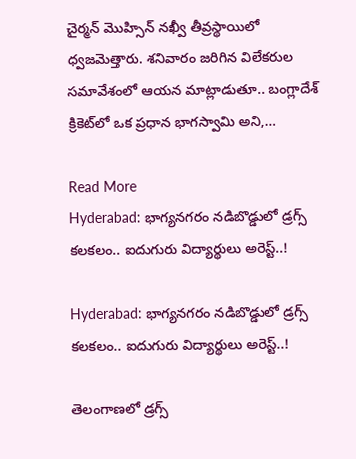చైర్మన్ మొహ్సిన్ నఖ్వీ తీవ్రస్థాయిలో ధ్వజమెత్తారు. శనివారం జరిగిన విలేకరుల సమావేశంలో ఆయన మాట్లాడుతూ.. బంగ్లాదేశ్ క్రికెట్‌లో ఒక ప్రధాన భాగస్వామి అని,…

Read More
Hyderabad: భాగ్యనగరం నడిబొడ్డులో డ్రగ్స్ కలకలం.. ఐదుగురు విద్యార్థులు అరెస్ట్..!

Hyderabad: భాగ్యనగరం నడిబొడ్డులో డ్రగ్స్ కలకలం.. ఐదుగురు విద్యార్థులు అరెస్ట్..!

తెలంగాణలో డ్రగ్స్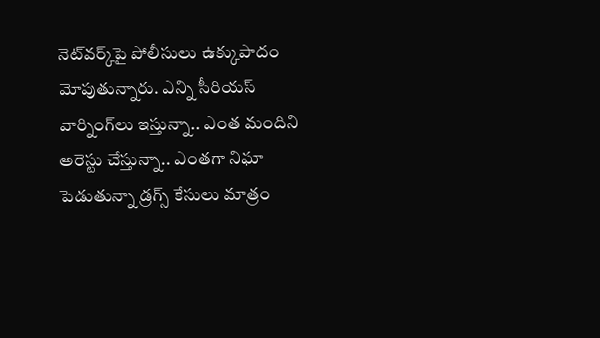నెట్‌వర్క్‌పై పోలీసులు ఉక్కుపాదం మోపుతున్నారు. ఎన్ని సీరియస్‌ వార్నింగ్‌లు ఇస్తున్నా.. ఎంత మందిని అరెస్టు చేస్తున్నా.. ఎంతగా నిఘా పెడుతున్నా డ్రగ్స్‌ కేసులు మాత్రం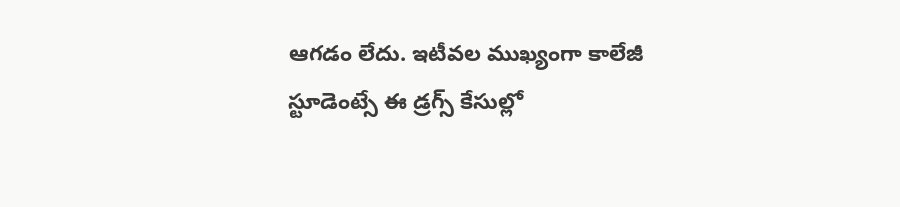ఆగడం లేదు. ఇటీవల ముఖ్యంగా కాలేజీ స్టూడెంట్సే ఈ డ్రగ్స్ కేసుల్లో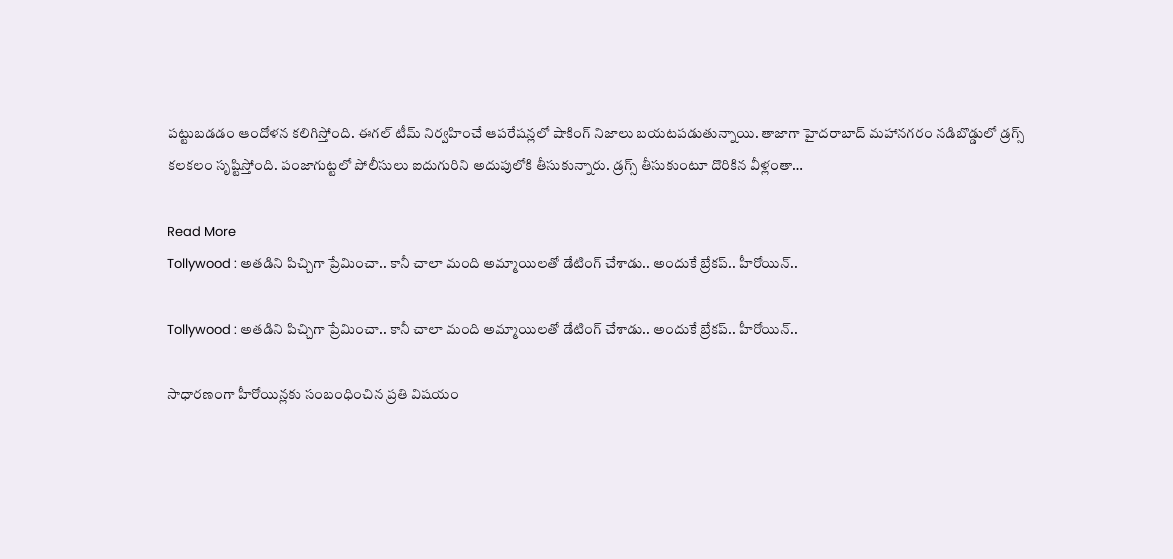పట్టుబడడం ఆందోళన కలిగిస్తోంది. ఈగల్ టీమ్ నిర్వహించే ఆపరేషన్లలో షాకింగ్ నిజాలు బయటపడుతున్నాయి. తాజాగా హైదరాబాద్‌ మహానగరం నడిబొడ్డులో డ్రగ్స్ కలకలం సృష్టిస్తోంది. పంజాగుట్టలో పోలీసులు ఐదుగురిని అదుపులోకి తీసుకున్నారు. డ్రగ్స్ తీసుకుంటూ దొరికిన వీళ్లంతా…

Read More
Tollywood : అతడిని పిచ్చిగా ప్రేమించా.. కానీ చాలా మంది అమ్మాయిలతో డేటింగ్ చేశాడు.. అందుకే బ్రేకప్.. హీరోయిన్..

Tollywood : అతడిని పిచ్చిగా ప్రేమించా.. కానీ చాలా మంది అమ్మాయిలతో డేటింగ్ చేశాడు.. అందుకే బ్రేకప్.. హీరోయిన్..

సాధారణంగా హీరోయిన్లకు సంబంధించిన ప్రతి విషయం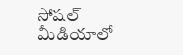సోషల్ మీడియాలో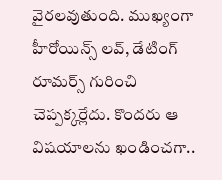వైరలవుతుంది. ముఖ్యంగా హీరోయిన్స్ లవ్, డేటింగ్ రూమర్స్ గురించి చెప్పక్కర్లేదు. కొందరు ఆ విషయాలను ఖండించగా..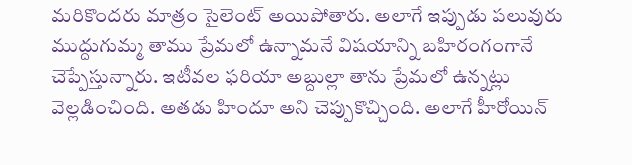మరికొందరు మాత్రం సైలెంట్ అయిపోతారు. అలాగే ఇప్పుడు పలువురు ముద్దుగుమ్మ తాము ప్రేమలో ఉన్నామనే విషయాన్ని బహిరంగంగానే చెప్పేస్తున్నారు. ఇటీవల ఫరియా అబ్దుల్లా తాను ప్రేమలో ఉన్నట్లు వెల్లడించింది. అతడు హిందూ అని చెప్పుకొచ్చింది. అలాగే హీరోయిన్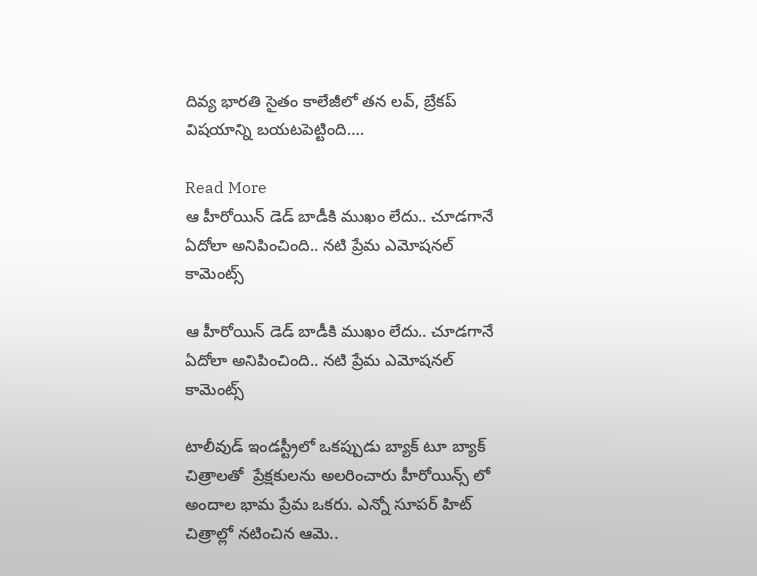దివ్య భారతి సైతం కాలేజీలో తన లవ్, బ్రేకప్ విషయాన్ని బయటపెట్టింది….

Read More
ఆ హీరోయిన్ డెడ్ బాడీకి ముఖం లేదు.. చూడగానే ఏదోలా అనిపించింది.. నటి ప్రేమ ఎమోషనల్ కామెంట్స్

ఆ హీరోయిన్ డెడ్ బాడీకి ముఖం లేదు.. చూడగానే ఏదోలా అనిపించింది.. నటి ప్రేమ ఎమోషనల్ కామెంట్స్

టాలీవుడ్ ఇండస్ట్రీలో ఒకప్పుడు బ్యాక్ టూ బ్యాక్ చిత్రాలతో  ప్రేక్షకులను అలరించారు హీరోయిన్స్ లో అందాల భామ ప్రేమ ఒకరు. ఎన్నో సూపర్ హిట్ చిత్రాల్లో నటించిన ఆమె..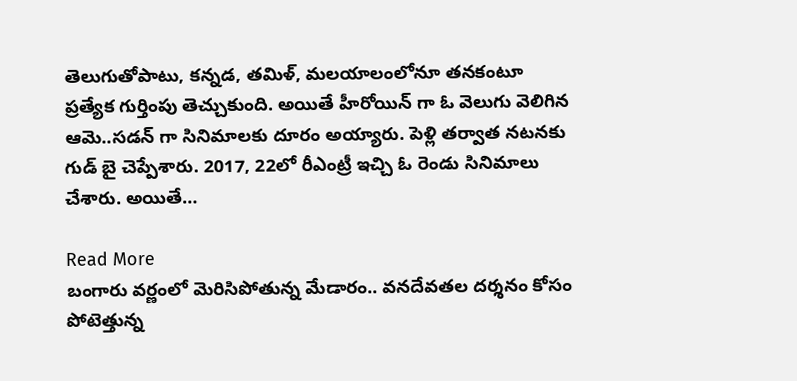తెలుగుతోపాటు, కన్నడ, తమిళ్, మలయాలంలోనూ తనకంటూ ప్రత్యేక గుర్తింపు తెచ్చుకుంది. అయితే హీరోయిన్ గా ఓ వెలుగు వెలిగిన ఆమె..సడన్ గా సినిమాలకు దూరం అయ్యారు. పెళ్లి తర్వాత నటనకు గుడ్ బై చెప్పేశారు. 2017, 22లో రీఎంట్రీ ఇచ్చి ఓ రెండు సినిమాలు చేశారు. అయితే…

Read More
బంగారు వర్ణంలో మెరిసిపోతున్న మేడారం.. వనదేవతల దర్శనం కోసం పోటెత్తున్న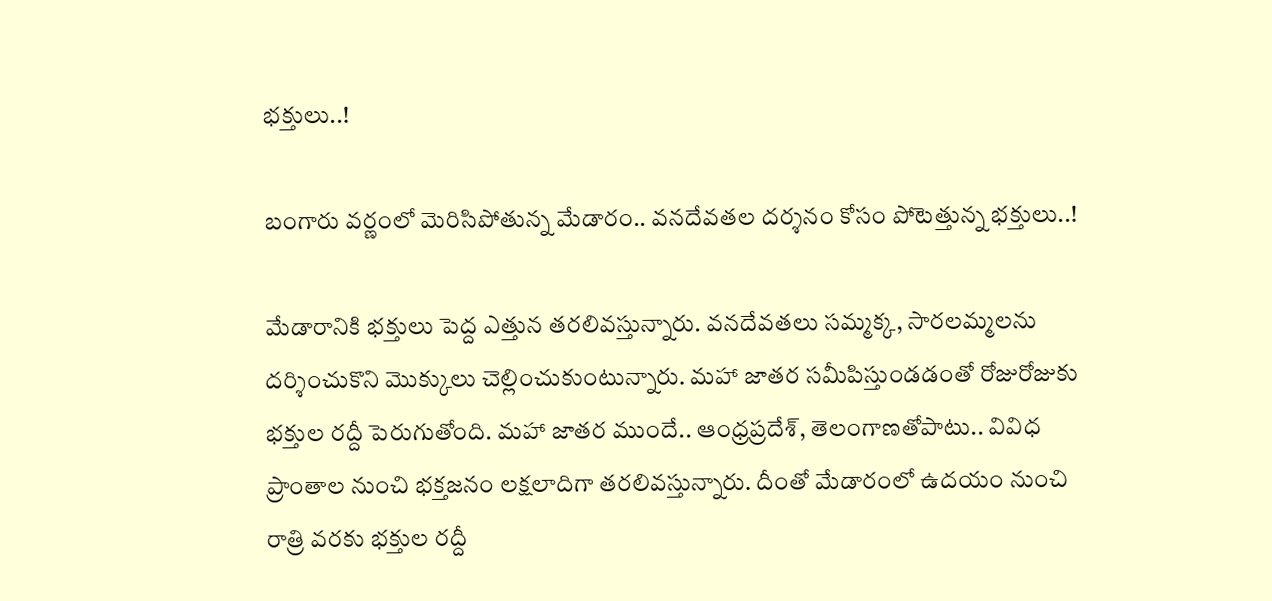భక్తులు..!

బంగారు వర్ణంలో మెరిసిపోతున్న మేడారం.. వనదేవతల దర్శనం కోసం పోటెత్తున్న భక్తులు..!

మేడారానికి భక్తులు పెద్ద ఎత్తున తరలివస్తున్నారు. వనదేవతలు సమ్మక్క, సారలమ్మలను దర్శించుకొని మొక్కులు చెల్లించుకుంటున్నారు. మహా జాతర సమీపిస్తుండడంతో రోజురోజుకు భక్తుల రద్దీ పెరుగుతోంది. మహా జాతర ముందే.. ఆంధ్రప్రదేశ్, తెలంగాణతోపాటు.. వివిధ ప్రాంతాల నుంచి భక్తజనం లక్షలాదిగా తరలివస్తున్నారు. దీంతో మేడారంలో ఉదయం నుంచి రాత్రి వరకు భక్తుల రద్దీ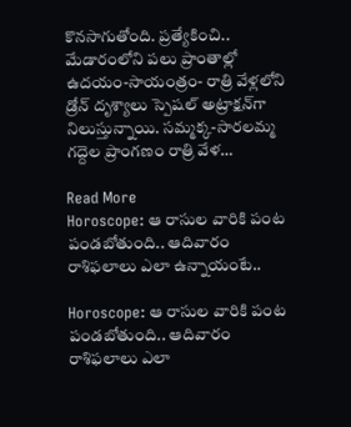కొనసాగుతోంది. ప్రత్యేకించి.. మేడారంలోని పలు ప్రాంతాల్లో ఉదయం-సాయంత్రం- రాత్రి వేళ్లలోని డ్రోన్‌ దృశ్యాలు స్పెషల్‌ అట్రాక్షన్‌గా నిలుస్తున్నాయి. సమ్మక్క-సారలమ్మ గద్దెల ప్రాంగణం రాత్రి వేళ…

Read More
Horoscope: ఆ రాసుల వారికి పంట పండబోతుంది.. ఆదివారం రాశిఫలాలు ఎలా ఉన్నాయంటే..

Horoscope: ఆ రాసుల వారికి పంట పండబోతుంది.. ఆదివారం రాశిఫలాలు ఎలా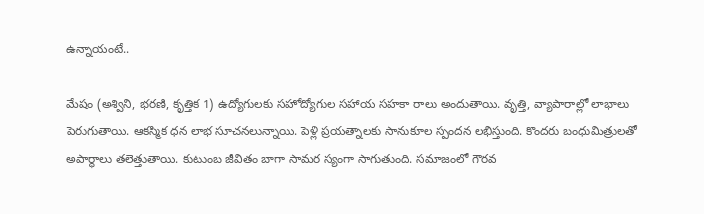ఉన్నాయంటే..

మేషం (అశ్విని, భరణి, కృత్తిక 1) ఉద్యోగులకు సహోద్యోగుల సహాయ సహకా రాలు అందుతాయి. వృత్తి, వ్యాపారాల్లో లాభాలు పెరుగుతాయి. ఆకస్మిక ధన లాభ సూచనలున్నాయి. పెళ్లి ప్రయత్నాలకు సానుకూల స్పందన లభిస్తుంది. కొందరు బంధుమిత్రులతో అపార్థాలు తలెత్తుతాయి. కుటుంబ జీవితం బాగా సామర స్యంగా సాగుతుంది. సమాజంలో గౌరవ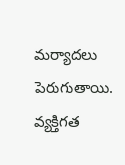మర్యాదలు పెరుగుతాయి. వ్యక్తిగత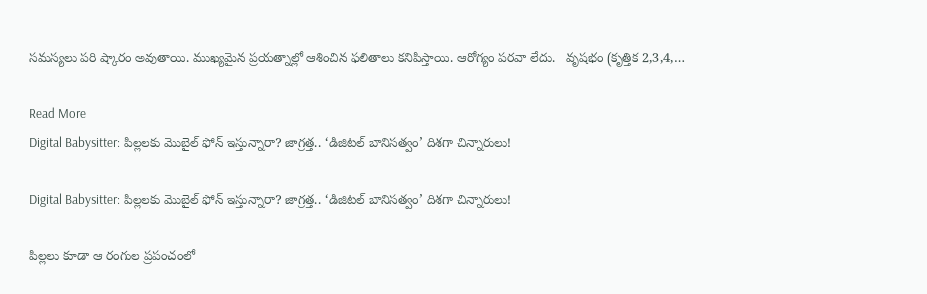సమస్యలు పరి ష్కారం అవుతాయి. ముఖ్యమైన ప్రయత్నాల్లో ఆశించిన ఫలితాలు కనిపిస్తాయి. ఆరోగ్యం పరవా లేదు.   వృషభం (కృత్తిక 2,3,4,…

Read More
Digital Babysitter: పిల్లలకు మొబైల్ ఫోన్ ఇస్తున్నారా? జాగ్రత్త.. ‘డిజిటల్ బానిసత్వం’ దిశగా చిన్నారులు!

Digital Babysitter: పిల్లలకు మొబైల్ ఫోన్ ఇస్తున్నారా? జాగ్రత్త.. ‘డిజిటల్ బానిసత్వం’ దిశగా చిన్నారులు!

పిల్లలు కూడా ఆ రంగుల ప్రపంచంలో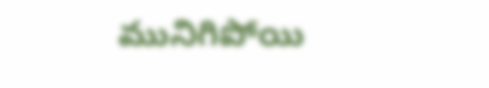మునిగిపోయి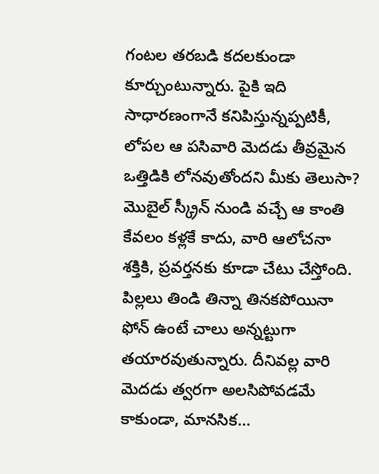గంటల తరబడి కదలకుండా కూర్చుంటున్నారు. పైకి ఇది సాధారణంగానే కనిపిస్తున్నప్పటికీ, లోపల ఆ పసివారి మెదడు తీవ్రమైన ఒత్తిడికి లోనవుతోందని మీకు తెలుసా? మొబైల్ స్క్రీన్ నుండి వచ్చే ఆ కాంతి కేవలం కళ్లకే కాదు, వారి ఆలోచనా శక్తికి, ప్రవర్తనకు కూడా చేటు చేస్తోంది. పిల్లలు తిండి తిన్నా తినకపోయినా ఫోన్ ఉంటే చాలు అన్నట్టుగా తయారవుతున్నారు. దీనివల్ల వారి మెదడు త్వరగా అలసిపోవడమే కాకుండా, మానసిక…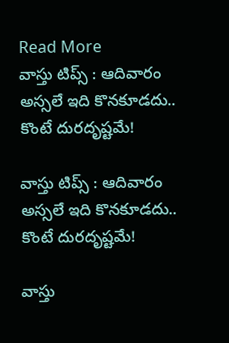Read More
వాస్తు టిప్స్ : ఆదివారం అస్సలే ఇది కొనకూడదు.. కొంటే దురదృష్టమే!

వాస్తు టిప్స్ : ఆదివారం అస్సలే ఇది కొనకూడదు.. కొంటే దురదృష్టమే!

వాస్తు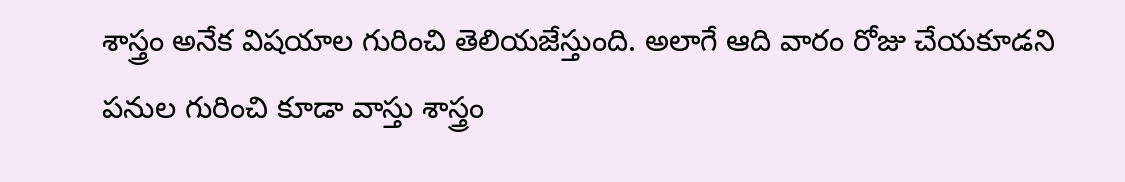శాస్త్రం అనేక విషయాల గురించి తెలియజేస్తుంది. అలాగే ఆది వారం రోజు చేయకూడని పనుల గురించి కూడా వాస్తు శాస్త్రం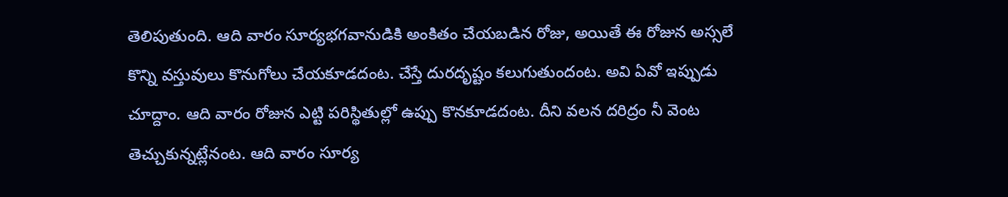తెలిపుతుంది. ఆది వారం సూర్యభగవానుడికి అంకితం చేయబడిన రోజు, అయితే ఈ రోజున అస్సలే కొన్ని వస్తువులు కొనుగోలు చేయకూడదంట. చేస్తే దురదృష్టం కలుగుతుందంట. అవి ఏవో ఇప్పుడు చూద్దాం. ఆది వారం రోజున ఎట్టి పరిస్థితుల్లో ఉప్పు కొనకూడదంట. దీని వలన దరిద్రం నీ వెంట తెచ్చుకున్నట్లేనంట. ఆది వారం సూర్య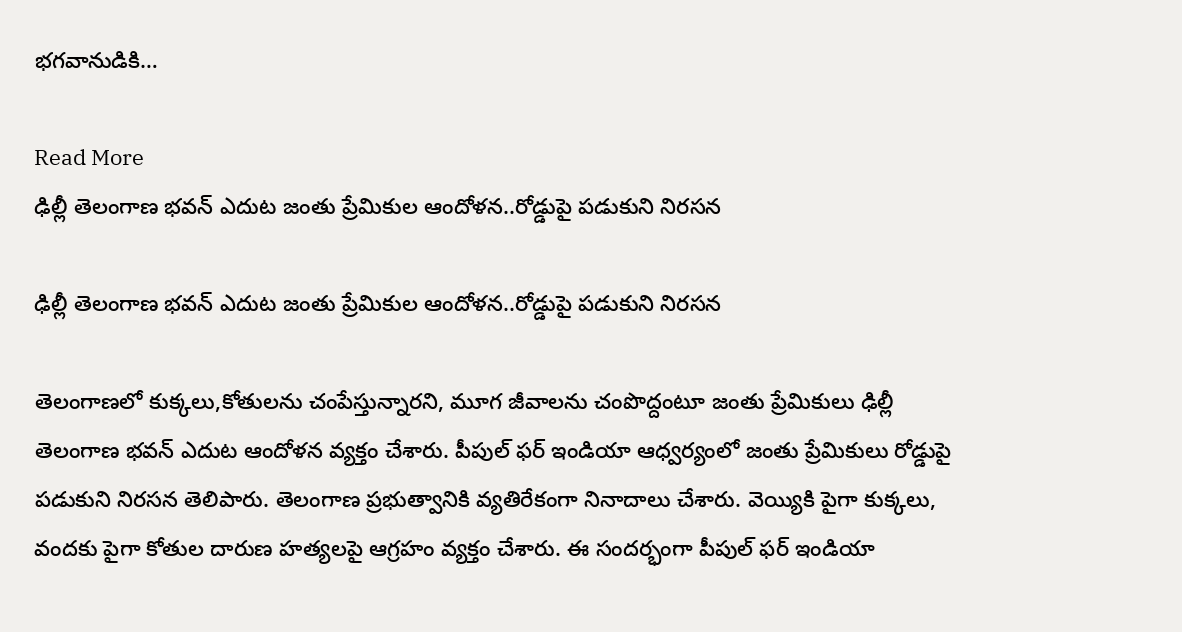భగవానుడికి…

Read More
ఢిల్లీ తెలంగాణ భవన్ ఎదుట జంతు ప్రేమికుల ఆందోళన..రోడ్డుపై పడుకుని నిరసన

ఢిల్లీ తెలంగాణ భవన్ ఎదుట జంతు ప్రేమికుల ఆందోళన..రోడ్డుపై పడుకుని నిరసన

తెలంగాణలో కుక్కలు,కోతులను చంపేస్తున్నారని, మూగ జీవాలను చంపొద్దంటూ జంతు ప్రేమికులు ఢిల్లీ తెలంగాణ భవన్ ఎదుట ఆందోళన వ్యక్తం చేశారు. పీపుల్ ఫర్ ఇండియా ఆధ్వర్యంలో జంతు ప్రేమికులు రోడ్డుపై పడుకుని నిరసన తెలిపారు. తెలంగాణ ప్రభుత్వానికి వ్యతిరేకంగా నినాదాలు చేశారు. వెయ్యికి పైగా కుక్కలు, వందకు పైగా కోతుల దారుణ హత్యలపై ఆగ్రహం వ్యక్తం చేశారు. ఈ సందర్భంగా పీపుల్ ఫర్ ఇండియా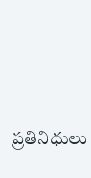ప్రతినిధులు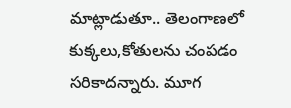మాట్లాడుతూ.. తెలంగాణలో కుక్కలు,కోతులను చంపడం సరికాదన్నారు. మూగ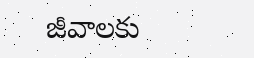జీవాలకు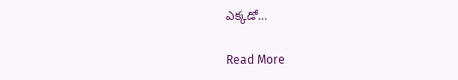ఎక్కడో…

Read More